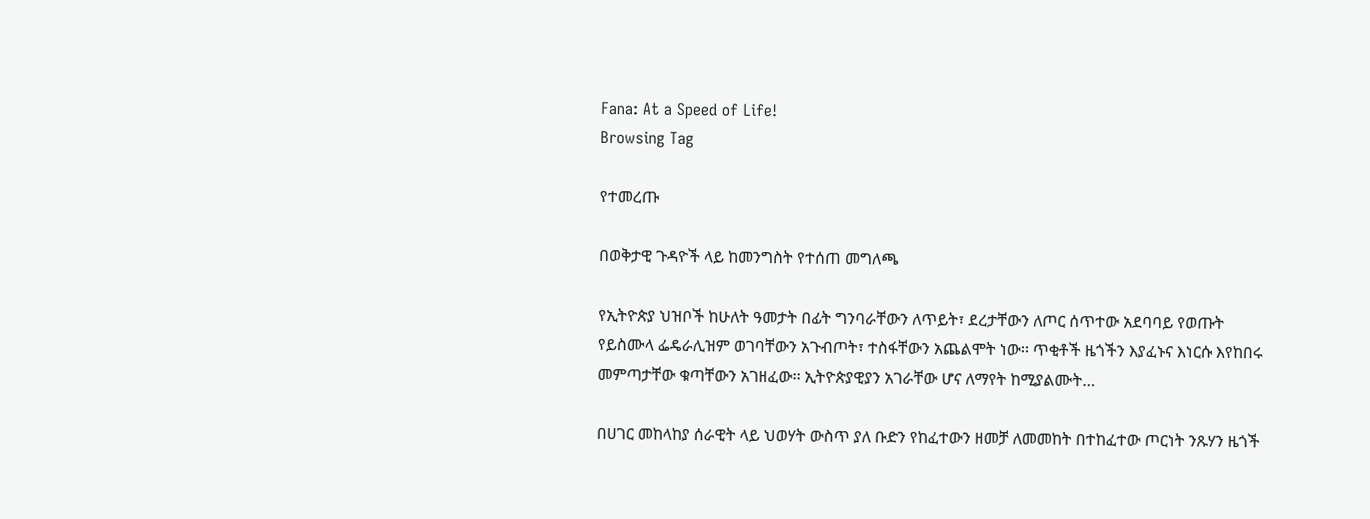Fana: At a Speed of Life!
Browsing Tag

የተመረጡ

በወቅታዊ ጉዳዮች ላይ ከመንግስት የተሰጠ መግለጫ

የኢትዮጵያ ህዝቦች ከሁለት ዓመታት በፊት ግንባራቸውን ለጥይት፣ ደረታቸውን ለጦር ሰጥተው አደባባይ የወጡት የይስሙላ ፌዴራሊዝም ወገባቸውን አጉብጦት፣ ተስፋቸውን አጨልሞት ነው፡፡ ጥቂቶች ዜጎችን እያፈኑና እነርሱ እየከበሩ መምጣታቸው ቁጣቸውን አገዘፈው፡፡ ኢትዮጵያዊያን አገራቸው ሆና ለማየት ከሚያልሙት…

በሀገር መከላከያ ሰራዊት ላይ ህወሃት ውስጥ ያለ ቡድን የከፈተውን ዘመቻ ለመመከት በተከፈተው ጦርነት ንጹሃን ዜጎች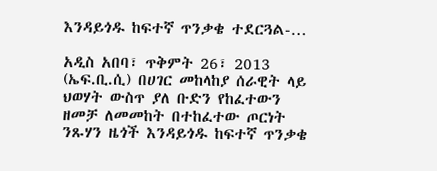እንዳይጎዱ ከፍተኛ ጥንቃቄ ተደርጓል-…

አዲስ አበባ፣ ጥቅምት 26፣ 2013 (ኤፍ.ቢ.ሲ) በሀገር መከላከያ ሰራዊት ላይ ህወሃት ውስጥ ያለ ቡድን የከፈተውን ዘመቻ ለመመከት በተከፈተው ጦርነት ንጹሃን ዜጎች እንዳይጎዱ ከፍተኛ ጥንቃቄ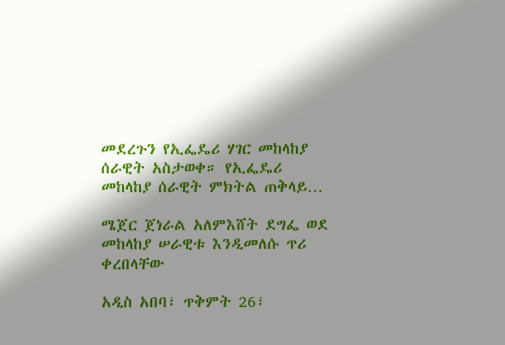መደረጉን የኢፌዴሪ ሃገር መከላከያ ሰራዊት አስታወቀ። የኢፌዴሪ መከላከያ ሰራዊት ምክትል ጠቅላይ…

ሜጀር ጀነራል አለምእሸት ደግፌ ወደ መከላከያ ሠራዊቱ እንዲመለሱ ጥሪ ቀረበላቸው

አዲስ አበባ፣ ጥቅምት 26፣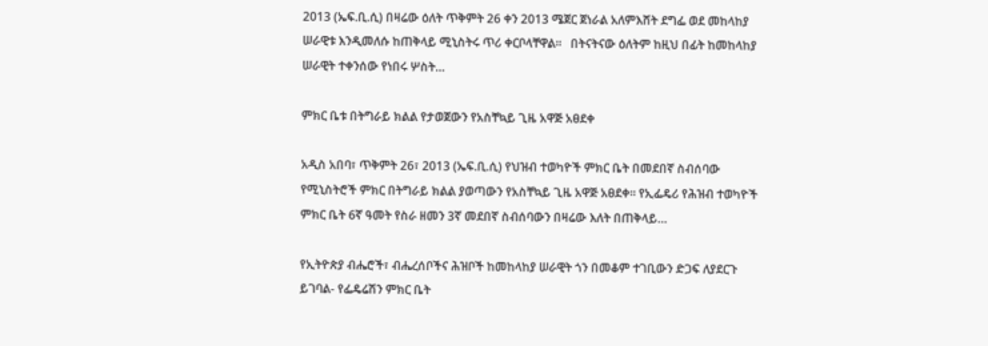2013 (ኤፍ.ቢ.ሲ) በዛሬው ዕለት ጥቅምት 26 ቀን 2013 ሜጀር ጀነራል አለምእሸት ደግፌ ወደ መከላከያ ሠራዊቱ እንዲመለሱ ከጠቅላይ ሚኒስትሩ ጥሪ ቀርቦላቸዋል፡፡   በትናትናው ዕለትም ከዚህ በፊት ከመከላከያ ሠራዊት ተቀንሰው የነበሩ ሦስት…

ምክር ቤቱ በትግራይ ክልል የታወጀውን የአስቸኳይ ጊዜ አዋጅ አፀደቀ

አዲስ አበባ፣ ጥቅምት 26፣ 2013 (ኤፍ.ቢ.ሲ) የህዝብ ተወካዮች ምክር ቤት በመደበኛ ስብሰባው የሚኒስትሮች ምክር በትግራይ ክልል ያወጣውን የአስቸኳይ ጊዜ አዋጅ አፀደቀ። የኢፌዴሪ የሕዝብ ተወካዮች ምክር ቤት 6ኛ ዓመት የስራ ዘመን 3ኛ መደበኛ ስብሰባውን በዛሬው እለት በጠቅላይ…

የኢትዮጵያ ብሔሮች፣ ብሔረሰቦችና ሕዝቦች ከመከላከያ ሠራዊት ጎን በመቆም ተገቢውን ድጋፍ ለያደርጉ ይገባል- የፌዴሬሽን ምክር ቤት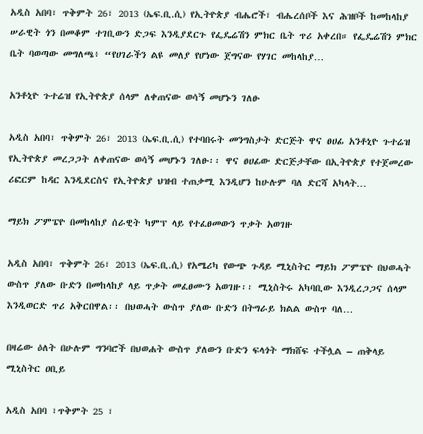አዲስ አበባ፣ ጥቅምት 26፣ 2013 (ኤፍ.ቢ.ሲ) የኢትዮጵያ ብሔሮች፣ ብሔረሰቦች እና ሕዝቦች ከመከላከያ ሠራዊት ጎን በመቆም ተገቢውን ድጋፍ እንዲያደርጉ የፌዴሬሽን ምክር ቤት ጥሪ አቀረበ። የፌዴሬሽን ምክር ቤት ባወጣው መግለጫ፥ “የሀገራችን ልዩ መለያ የሆነው ጀግናው የሃገር መከላከያ…

አንቶኒዮ ጉተሬዝ የኢትዮጵያ ሰላም ለቀጠናው ወሳኝ መሆኑን ገለፁ

አዲስ አበባ፣ ጥቅምት 26፣ 2013 (ኤፍ.ቢ.ሲ) የተባበሩት መንግስታት ድርጅት ዋና ፀሀፊ አንቶኒዮ ጉተሬዝ የኢትዮጵያ መረጋጋት ለቀጠናው ወሳኝ መሆኑን ገለፁ፡፡ ዋና ፀሀፊው ድርጅታቸው በኢትዮጵያ የተጀመረው ሪፎርም ከዳር እንዲደርስና የኢትዮጵያ ህዝብ ተጠቃሚ እንዲሆን ከሁሉም ባለ ድርሻ አካላት…

ማይክ ፖምፔዮ በመከላከያ ሰራዊት ካምፕ ላይ የተፈፀመውን ጥቃት አወገዙ

አዲስ አበባ፣ ጥቅምት 26፣ 2013 (ኤፍ.ቢ.ሲ) የአሜሪካ የውጭ ጉዳይ ሚኒስትር ማይክ ፖምፔዮ በህወሓት ውስጥ ያለው ቡድን በመከላከያ ላይ ጥቃት መፈፀሙን አወገዙ፡፡ ሚኒስትሩ አካባቢው እንዲረጋጋና ሰላም እንዲወርድ ጥሪ አቅርበዋል፡፡ በህወሓት ውስጥ ያለው ቡድን በትግራይ ክልል ውስጥ ባለ…

በዛሬው ዕለት በሁሉም ግንባሮች በህወሐት ውስጥ ያለውን ቡድን ፍላጎት ማክሸፍ ተችሏል – ጠቅላይ ሚኒስትር ዐቢይ

አዲስ አበባ ፣ጥቅምት 25 ፣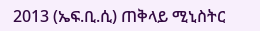2013 (ኤፍ.ቢ.ሲ) ጠቅላይ ሚኒስትር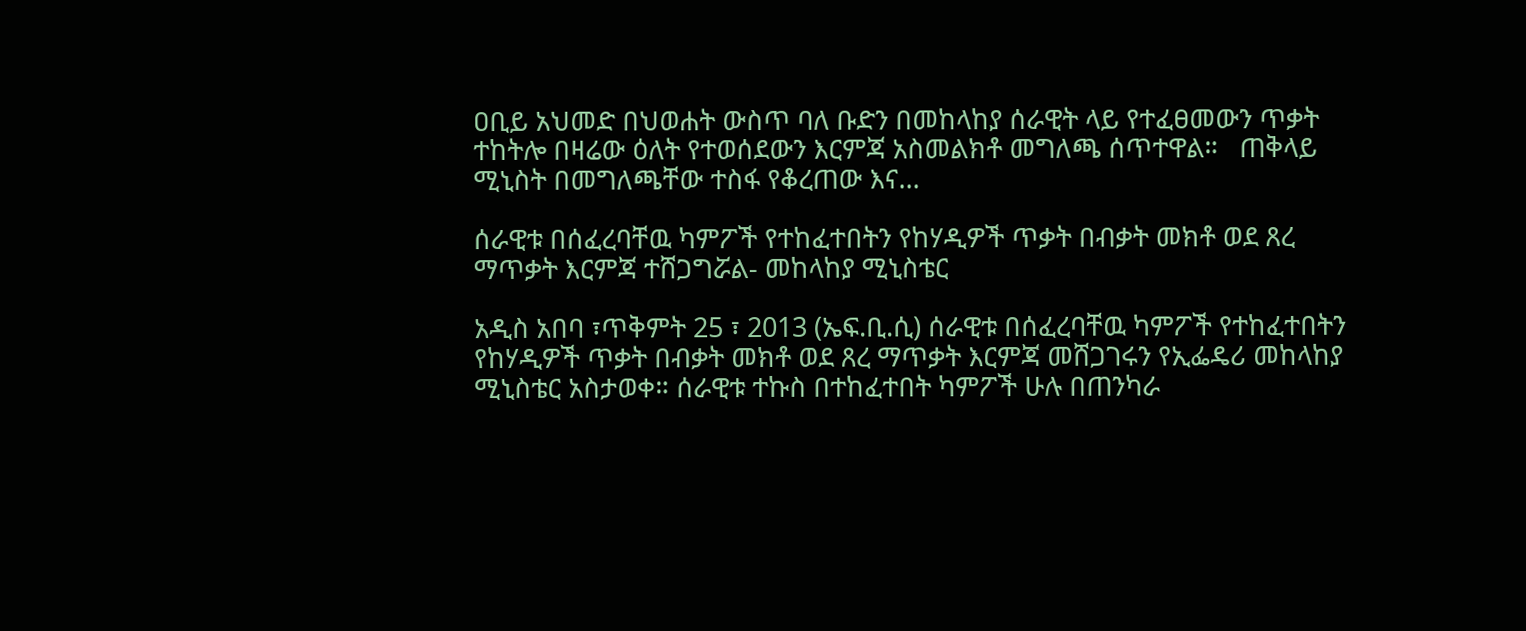ዐቢይ አህመድ በህወሐት ውስጥ ባለ ቡድን በመከላከያ ሰራዊት ላይ የተፈፀመውን ጥቃት ተከትሎ በዛሬው ዕለት የተወሰደውን እርምጃ አስመልክቶ መግለጫ ሰጥተዋል።   ጠቅላይ ሚኒስት በመግለጫቸው ተስፋ የቆረጠው እና…

ሰራዊቱ በሰፈረባቸዉ ካምፖች የተከፈተበትን የከሃዲዎች ጥቃት በብቃት መክቶ ወደ ጸረ ማጥቃት እርምጃ ተሸጋግሯል- መከላከያ ሚኒስቴር

አዲስ አበባ ፣ጥቅምት 25 ፣ 2013 (ኤፍ.ቢ.ሲ) ሰራዊቱ በሰፈረባቸዉ ካምፖች የተከፈተበትን የከሃዲዎች ጥቃት በብቃት መክቶ ወደ ጸረ ማጥቃት እርምጃ መሸጋገሩን የኢፌዴሪ መከላከያ ሚኒስቴር አስታወቀ። ሰራዊቱ ተኩስ በተከፈተበት ካምፖች ሁሉ በጠንካራ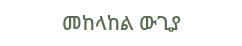መከላከል ውጊያ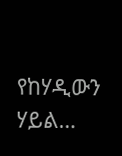የከሃዲውን ሃይል…